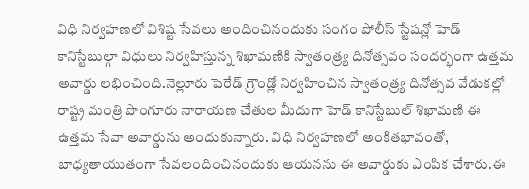విధి నిర్వహణలో విశిష్ట సేవలు అందించినందుకు సంగం పోలీస్ స్టేషన్లో హెడ్ కానిస్టేబుల్గా విధులు నిర్వహిస్తున్న శిఖామణికి స్వాతంత్ర్య దినోత్సవం సందర్భంగా ఉత్తమ అవార్డు లభించింది.నెల్లూరు పెరేడ్ గ్రౌండ్లో నిర్వహించిన స్వాతంత్ర్య దినోత్సవ వేడుకల్లో రాష్ట్ర మంత్రి పొంగూరు నారాయణ చేతుల మీదుగా హెడ్ కానిస్టేబుల్ శిఖామణి ఈ ఉత్తమ సేవా అవార్డును అందుకున్నారు. విధి నిర్వహణలో అంకితభావంతో, బాధ్యతాయుతంగా సేవలందించినందుకు ఆయనను ఈ అవార్డుకు ఎంపిక చేశారు.ఈ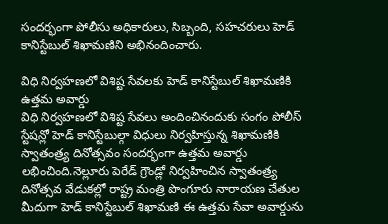సందర్భంగా పోలీసు అధికారులు, సిబ్బంది, సహచరులు హెడ్ కానిస్టేబుల్ శిఖామణిని అభినందించారు.

విధి నిర్వహణలో విశిష్ట సేవలకు హెడ్ కానిస్టేబుల్ శిఖామణికి ఉత్తమ అవార్డు
విధి నిర్వహణలో విశిష్ట సేవలు అందించినందుకు సంగం పోలీస్ స్టేషన్లో హెడ్ కానిస్టేబుల్గా విధులు నిర్వహిస్తున్న శిఖామణికి స్వాతంత్ర్య దినోత్సవం సందర్భంగా ఉత్తమ అవార్డు లభించింది.నెల్లూరు పెరేడ్ గ్రౌండ్లో నిర్వహించిన స్వాతంత్ర్య దినోత్సవ వేడుకల్లో రాష్ట్ర మంత్రి పొంగూరు నారాయణ చేతుల మీదుగా హెడ్ కానిస్టేబుల్ శిఖామణి ఈ ఉత్తమ సేవా అవార్డును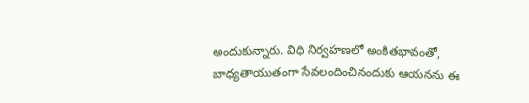అందుకున్నారు. విధి నిర్వహణలో అంకితభావంతో, బాధ్యతాయుతంగా సేవలందించినందుకు ఆయనను ఈ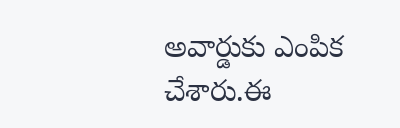అవార్డుకు ఎంపిక చేశారు.ఈ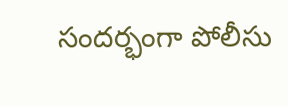సందర్భంగా పోలీసు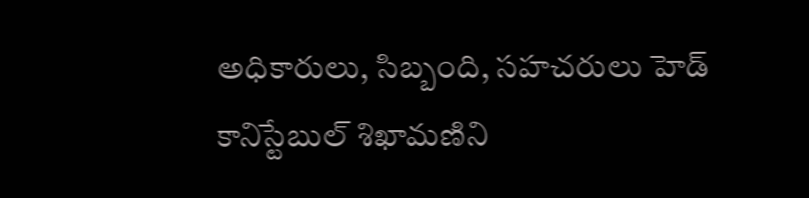అధికారులు, సిబ్బంది, సహచరులు హెడ్ కానిస్టేబుల్ శిఖామణిని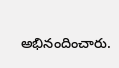అభినందించారు.